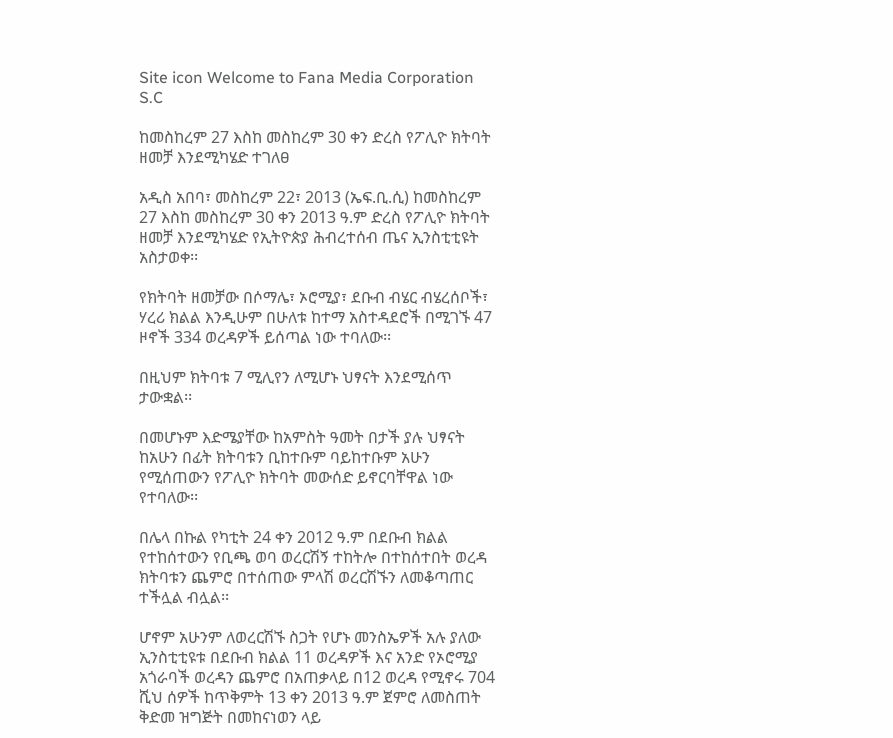Site icon Welcome to Fana Media Corporation S.C

ከመስከረም 27 እስከ መስከረም 30 ቀን ድረስ የፖሊዮ ክትባት ዘመቻ እንደሚካሄድ ተገለፀ

አዲስ አበባ፣ መስከረም 22፣ 2013 (ኤፍ.ቢ.ሲ) ከመስከረም 27 እስከ መስከረም 30 ቀን 2013 ዓ.ም ድረስ የፖሊዮ ክትባት ዘመቻ እንደሚካሄድ የኢትዮጵያ ሕብረተሰብ ጤና ኢንስቲቲዩት አስታወቀ፡፡

የክትባት ዘመቻው በሶማሌ፣ ኦሮሚያ፣ ደቡብ ብሄር ብሄረሰቦች፣ ሃረሪ ክልል እንዲሁም በሁለቱ ከተማ አስተዳደሮች በሚገኙ 47 ዞኖች 334 ወረዳዎች ይሰጣል ነው ተባለው፡፡

በዚህም ክትባቱ 7 ሚሊየን ለሚሆኑ ህፃናት እንደሚሰጥ ታውቋል፡፡

በመሆኑም እድሜያቸው ከአምስት ዓመት በታች ያሉ ህፃናት ከአሁን በፊት ክትባቱን ቢከተቡም ባይከተቡም አሁን የሚሰጠውን የፖሊዮ ክትባት መውሰድ ይኖርባቸዋል ነው የተባለው፡፡

በሌላ በኩል የካቲት 24 ቀን 2012 ዓ.ም በደቡብ ክልል የተከሰተውን የቢጫ ወባ ወረርሽኝ ተከትሎ በተከሰተበት ወረዳ ክትባቱን ጨምሮ በተሰጠው ምላሽ ወረርሽኙን ለመቆጣጠር ተችሏል ብሏል፡፡

ሆኖም አሁንም ለወረርሽኙ ስጋት የሆኑ መንስኤዎች አሉ ያለው ኢንስቲቲዩቱ በደቡብ ክልል 11 ወረዳዎች እና አንድ የኦሮሚያ አጎራባች ወረዳን ጨምሮ በአጠቃላይ በ12 ወረዳ የሚኖሩ 704 ሺህ ሰዎች ከጥቅምት 13 ቀን 2013 ዓ.ም ጀምሮ ለመስጠት ቅድመ ዝግጅት በመከናነወን ላይ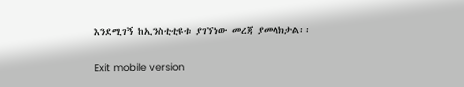እንደሚገኝ ከኢንስቲቲዩቱ ያገኘነው መረጃ ያመላክታል፡፡

Exit mobile version